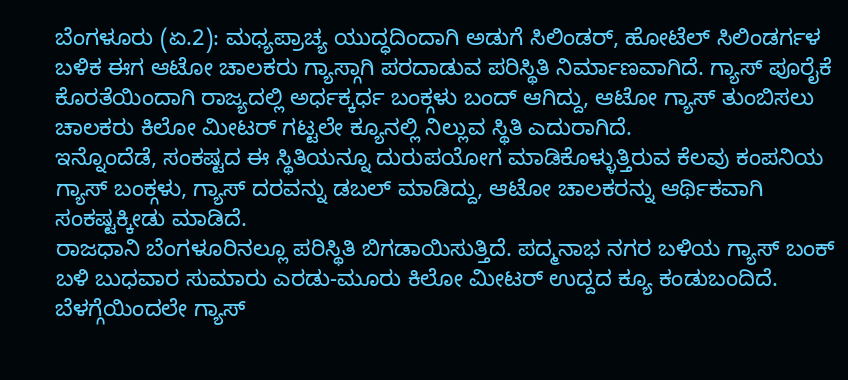ಬೆಂಗಳೂರು (ಏ.2): ಮಧ್ಯಪ್ರಾಚ್ಯ ಯುದ್ಧದಿಂದಾಗಿ ಅಡುಗೆ ಸಿಲಿಂಡರ್, ಹೋಟೆಲ್ ಸಿಲಿಂಡರ್ಗಳ ಬಳಿಕ ಈಗ ಆಟೋ ಚಾಲಕರು ಗ್ಯಾಸ್ಗಾಗಿ ಪರದಾಡುವ ಪರಿಸ್ಥಿತಿ ನಿರ್ಮಾಣವಾಗಿದೆ. ಗ್ಯಾಸ್ ಪೂರೈಕೆ ಕೊರತೆಯಿಂದಾಗಿ ರಾಜ್ಯದಲ್ಲಿ ಅರ್ಧಕ್ಕರ್ಧ ಬಂಕ್ಗಳು ಬಂದ್ ಆಗಿದ್ದು, ಆಟೋ ಗ್ಯಾಸ್ ತುಂಬಿಸಲು ಚಾಲಕರು ಕಿಲೋ ಮೀಟರ್ ಗಟ್ಟಲೇ ಕ್ಯೂನಲ್ಲಿ ನಿಲ್ಲುವ ಸ್ಥಿತಿ ಎದುರಾಗಿದೆ.
ಇನ್ನೊಂದೆಡೆ, ಸಂಕಷ್ಟದ ಈ ಸ್ಥಿತಿಯನ್ನೂ ದುರುಪಯೋಗ ಮಾಡಿಕೊಳ್ಳುತ್ತಿರುವ ಕೆಲವು ಕಂಪನಿಯ ಗ್ಯಾಸ್ ಬಂಕ್ಗಳು, ಗ್ಯಾಸ್ ದರವನ್ನು ಡಬಲ್ ಮಾಡಿದ್ದು, ಆಟೋ ಚಾಲಕರನ್ನು ಆರ್ಥಿಕವಾಗಿ ಸಂಕಷ್ಟಕ್ಕೀಡು ಮಾಡಿದೆ.
ರಾಜಧಾನಿ ಬೆಂಗಳೂರಿನಲ್ಲೂ ಪರಿಸ್ಥಿತಿ ಬಿಗಡಾಯಿಸುತ್ತಿದೆ. ಪದ್ಮನಾಭ ನಗರ ಬಳಿಯ ಗ್ಯಾಸ್ ಬಂಕ್ ಬಳಿ ಬುಧವಾರ ಸುಮಾರು ಎರಡು-ಮೂರು ಕಿಲೋ ಮೀಟರ್ ಉದ್ದದ ಕ್ಯೂ ಕಂಡುಬಂದಿದೆ. ಬೆಳಗ್ಗೆಯಿಂದಲೇ ಗ್ಯಾಸ್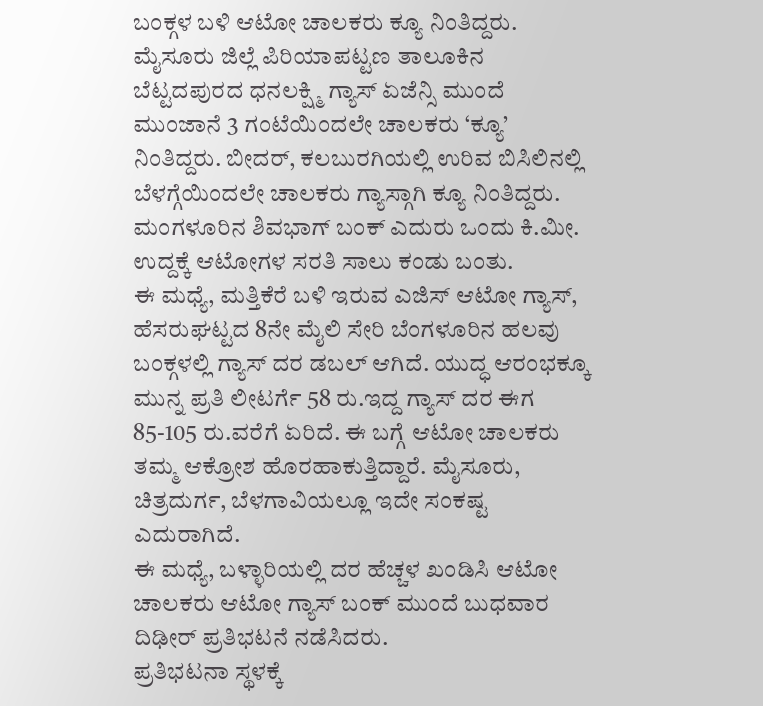ಬಂಕ್ಗಳ ಬಳಿ ಆಟೋ ಚಾಲಕರು ಕ್ಯೂ ನಿಂತಿದ್ದರು. ಮೈಸೂರು ಜಿಲ್ಲೆ ಪಿರಿಯಾಪಟ್ಟಣ ತಾಲೂಕಿನ ಬೆಟ್ಟದಪುರದ ಧನಲಕ್ಷ್ಮಿ ಗ್ಯಾಸ್ ಏಜೆನ್ಸಿ ಮುಂದೆ ಮುಂಜಾನೆ 3 ಗಂಟೆಯಿಂದಲೇ ಚಾಲಕರು ‘ಕ್ಯೂ’ ನಿಂತಿದ್ದರು. ಬೀದರ್, ಕಲಬುರಗಿಯಲ್ಲಿ ಉರಿವ ಬಿಸಿಲಿನಲ್ಲಿ ಬೆಳಗ್ಗೆಯಿಂದಲೇ ಚಾಲಕರು ಗ್ಯಾಸ್ಗಾಗಿ ಕ್ಯೂ ನಿಂತಿದ್ದರು. ಮಂಗಳೂರಿನ ಶಿವಭಾಗ್ ಬಂಕ್ ಎದುರು ಒಂದು ಕಿ.ಮೀ. ಉದ್ದಕ್ಕೆ ಆಟೋಗಳ ಸರತಿ ಸಾಲು ಕಂಡು ಬಂತು.
ಈ ಮಧ್ಯೆ, ಮತ್ತಿಕೆರೆ ಬಳಿ ಇರುವ ಎಜಿಸ್ ಆಟೋ ಗ್ಯಾಸ್, ಹೆಸರುಘಟ್ಟದ 8ನೇ ಮೈಲಿ ಸೇರಿ ಬೆಂಗಳೂರಿನ ಹಲವು ಬಂಕ್ಗಳಲ್ಲಿ ಗ್ಯಾಸ್ ದರ ಡಬಲ್ ಆಗಿದೆ. ಯುದ್ಧ ಆರಂಭಕ್ಕೂ ಮುನ್ನ ಪ್ರತಿ ಲೀಟರ್ಗೆ 58 ರು.ಇದ್ದ ಗ್ಯಾಸ್ ದರ ಈಗ 85-105 ರು.ವರೆಗೆ ಏರಿದೆ. ಈ ಬಗ್ಗೆ ಆಟೋ ಚಾಲಕರು ತಮ್ಮ ಆಕ್ರೋಶ ಹೊರಹಾಕುತ್ತಿದ್ದಾರೆ. ಮೈಸೂರು, ಚಿತ್ರದುರ್ಗ, ಬೆಳಗಾವಿಯಲ್ಲೂ ಇದೇ ಸಂಕಷ್ಟ ಎದುರಾಗಿದೆ.
ಈ ಮಧ್ಯೆ, ಬಳ್ಳಾರಿಯಲ್ಲಿ ದರ ಹೆಚ್ಚಳ ಖಂಡಿಸಿ ಆಟೋ ಚಾಲಕರು ಆಟೋ ಗ್ಯಾಸ್ ಬಂಕ್ ಮುಂದೆ ಬುಧವಾರ ದಿಢೀರ್ ಪ್ರತಿಭಟನೆ ನಡೆಸಿದರು.
ಪ್ರತಿಭಟನಾ ಸ್ಥಳಕ್ಕೆ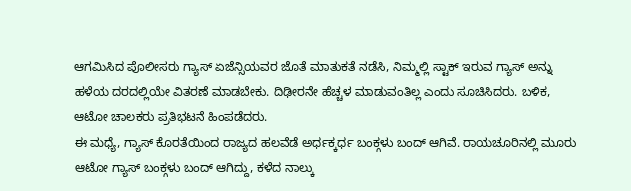ಆಗಮಿಸಿದ ಪೊಲೀಸರು ಗ್ಯಾಸ್ ಏಜೆನ್ಸಿಯವರ ಜೊತೆ ಮಾತುಕತೆ ನಡೆಸಿ, ನಿಮ್ಮಲ್ಲಿ ಸ್ಟಾಕ್ ಇರುವ ಗ್ಯಾಸ್ ಅನ್ನು ಹಳೆಯ ದರದಲ್ಲಿಯೇ ವಿತರಣೆ ಮಾಡಬೇಕು. ದಿಢೀರನೇ ಹೆಚ್ಚಳ ಮಾಡುವಂತಿಲ್ಲ ಎಂದು ಸೂಚಿಸಿದರು. ಬಳಿಕ, ಆಟೋ ಚಾಲಕರು ಪ್ರತಿಭಟನೆ ಹಿಂಪಡೆದರು.
ಈ ಮಧ್ಯೆ, ಗ್ಯಾಸ್ ಕೊರತೆಯಿಂದ ರಾಜ್ಯದ ಹಲವೆಡೆ ಅರ್ಧಕ್ಕರ್ಧ ಬಂಕ್ಗಳು ಬಂದ್ ಆಗಿವೆ. ರಾಯಚೂರಿನಲ್ಲಿ ಮೂರು ಆಟೋ ಗ್ಯಾಸ್ ಬಂಕ್ಗಳು ಬಂದ್ ಆಗಿದ್ದು, ಕಳೆದ ನಾಲ್ಕು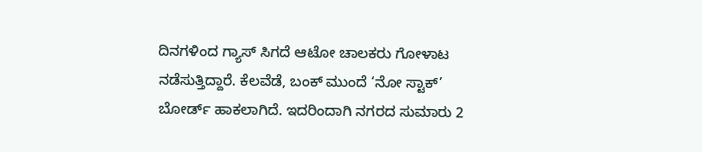ದಿನಗಳಿಂದ ಗ್ಯಾಸ್ ಸಿಗದೆ ಆಟೋ ಚಾಲಕರು ಗೋಳಾಟ ನಡೆಸುತ್ತಿದ್ದಾರೆ. ಕೆಲವೆಡೆ, ಬಂಕ್ ಮುಂದೆ ‘ನೋ ಸ್ಟಾಕ್’ ಬೋರ್ಡ್ ಹಾಕಲಾಗಿದೆ. ಇದರಿಂದಾಗಿ ನಗರದ ಸುಮಾರು 2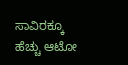ಸಾವಿರಕ್ಕೂ ಹೆಚ್ಚು ಆಟೋ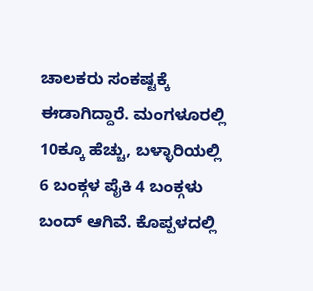ಚಾಲಕರು ಸಂಕಷ್ಟಕ್ಕೆ ಈಡಾಗಿದ್ದಾರೆ. ಮಂಗಳೂರಲ್ಲಿ 10ಕ್ಕೂ ಹೆಚ್ಚು, ಬಳ್ಳಾರಿಯಲ್ಲಿ 6 ಬಂಕ್ಗಳ ಪೈಕಿ 4 ಬಂಕ್ಗಳು ಬಂದ್ ಆಗಿವೆ. ಕೊಪ್ಪಳದಲ್ಲಿ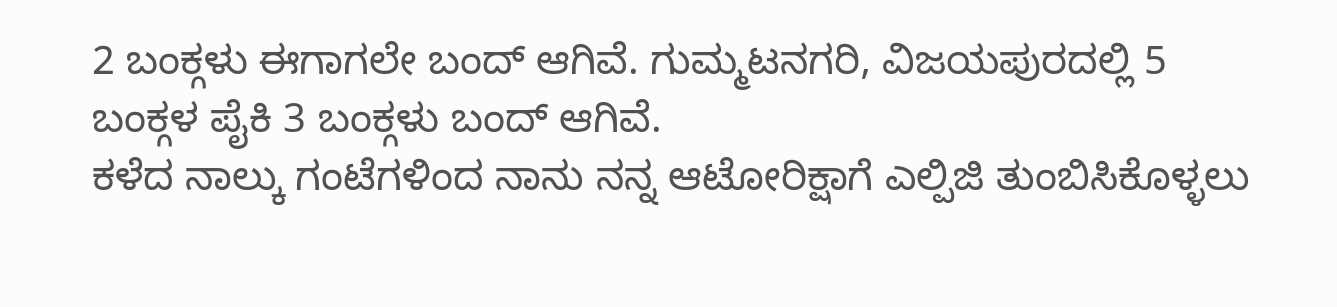2 ಬಂಕ್ಗಳು ಈಗಾಗಲೇ ಬಂದ್ ಆಗಿವೆ. ಗುಮ್ಮಟನಗರಿ, ವಿಜಯಪುರದಲ್ಲಿ 5 ಬಂಕ್ಗಳ ಪೈಕಿ 3 ಬಂಕ್ಗಳು ಬಂದ್ ಆಗಿವೆ.
ಕಳೆದ ನಾಲ್ಕು ಗಂಟೆಗಳಿಂದ ನಾನು ನನ್ನ ಆಟೋರಿಕ್ಷಾಗೆ ಎಲ್ಪಿಜಿ ತುಂಬಿಸಿಕೊಳ್ಳಲು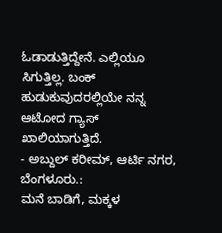ಓಡಾಡುತ್ತಿದ್ದೇನೆ. ಎಲ್ಲಿಯೂ ಸಿಗುತ್ತಿಲ್ಲ. ಬಂಕ್ ಹುಡುಕುವುದರಲ್ಲಿಯೇ ನನ್ನ ಆಟೋದ ಗ್ಯಾಸ್ ಖಾಲಿಯಾಗುತ್ತಿದೆ.
- ಅಬ್ದುಲ್ ಕರೀಮ್, ಆರ್ಟಿ ನಗರ, ಬೆಂಗಳೂರು.:
ಮನೆ ಬಾಡಿಗೆ, ಮಕ್ಕಳ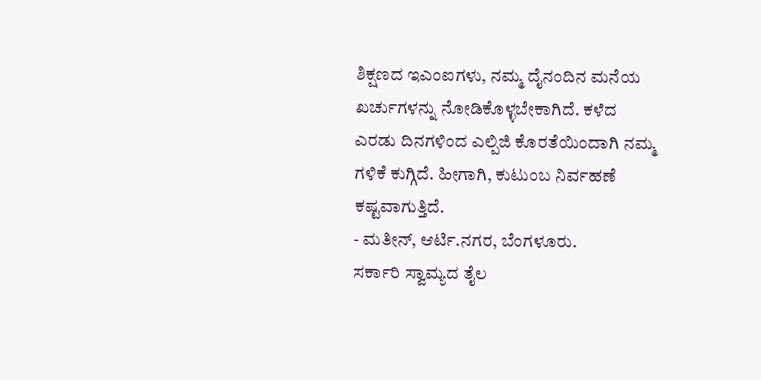ಶಿಕ್ಷಣದ ಇಎಂಐಗಳು, ನಮ್ಮ ದೈನಂದಿನ ಮನೆಯ ಖರ್ಚುಗಳನ್ನು ನೋಡಿಕೊಳ್ಳಬೇಕಾಗಿದೆ. ಕಳೆದ ಎರಡು ದಿನಗಳಿಂದ ಎಲ್ಪಿಜಿ ಕೊರತೆಯಿಂದಾಗಿ ನಮ್ಮ ಗಳಿಕೆ ಕುಗ್ಗಿದೆ. ಹೀಗಾಗಿ, ಕುಟುಂಬ ನಿರ್ವಹಣೆ ಕಷ್ಟವಾಗುತ್ತಿದೆ.
- ಮತೀನ್, ಆರ್ಟಿ.ನಗರ, ಬೆಂಗಳೂರು.
ಸರ್ಕಾರಿ ಸ್ವಾಮ್ಯದ ತೈಲ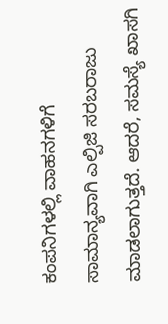ಕಂಪನಿಗಳಲ್ಲಿ ವಾಹನಗಳಿಗೆ ಸಾಮಾನ್ಯವಾಗಿ ಎಲ್ಪಿಜಿ ಸರಬರಾಜು ಮಾಡಲಾಗುತ್ತದೆ. ಆದರೆ, ಸಮಸ್ಯೆ ಖಾಸಗಿ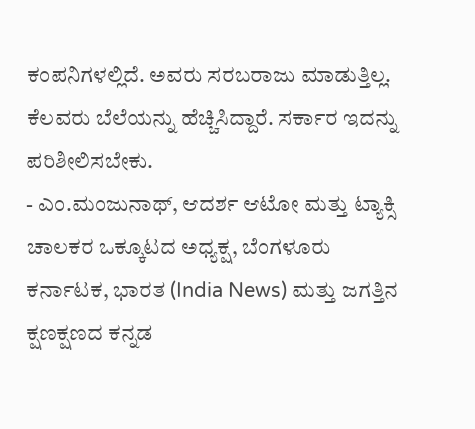ಕಂಪನಿಗಳಲ್ಲಿದೆ. ಅವರು ಸರಬರಾಜು ಮಾಡುತ್ತಿಲ್ಲ. ಕೆಲವರು ಬೆಲೆಯನ್ನು ಹೆಚ್ಚಿಸಿದ್ದಾರೆ. ಸರ್ಕಾರ ಇದನ್ನು ಪರಿಶೀಲಿಸಬೇಕು.
- ಎಂ.ಮಂಜುನಾಥ್, ಆದರ್ಶ ಆಟೋ ಮತ್ತು ಟ್ಯಾಕ್ಸಿ ಚಾಲಕರ ಒಕ್ಕೂಟದ ಅಧ್ಯಕ್ಷ, ಬೆಂಗಳೂರು
ಕರ್ನಾಟಕ, ಭಾರತ (India News) ಮತ್ತು ಜಗತ್ತಿನ ಕ್ಷಣಕ್ಷಣದ ಕನ್ನಡ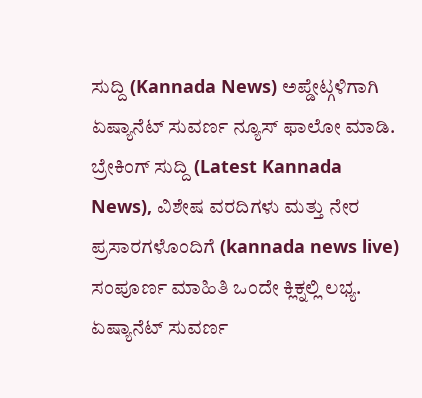ಸುದ್ದಿ (Kannada News) ಅಪ್ಡೇಟ್ಗಳಿಗಾಗಿ ಏಷ್ಯಾನೆಟ್ ಸುವರ್ಣ ನ್ಯೂಸ್ ಫಾಲೋ ಮಾಡಿ. ಬ್ರೇಕಿಂಗ್ ಸುದ್ದಿ (Latest Kannada News), ವಿಶೇಷ ವರದಿಗಳು ಮತ್ತು ನೇರ ಪ್ರಸಾರಗಳೊಂದಿಗೆ (kannada news live) ಸಂಪೂರ್ಣ ಮಾಹಿತಿ ಒಂದೇ ಕ್ಲಿಕ್ನಲ್ಲಿ ಲಭ್ಯ. ಏಷ್ಯಾನೆಟ್ ಸುವರ್ಣ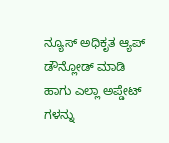ನ್ಯೂಸ್ ಅಧಿಕೃತ ಆ್ಯಪ್ ಡೌನ್ಲೋಡ್ ಮಾಡಿ ಹಾಗು ಎಲ್ಲಾ ಅಪ್ಡೇಟ್ ಗಳನ್ನು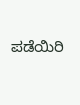ಪಡೆಯಿರಿ